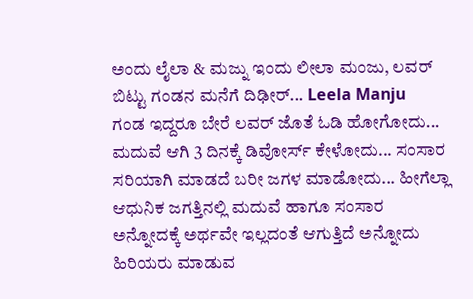ಅಂದು ಲೈಲಾ & ಮಜ್ನು ಇಂದು ಲೀಲಾ ಮಂಜು, ಲವರ್ ಬಿಟ್ಟು ಗಂಡನ ಮನೆಗೆ ದಿಢೀರ್... Leela Manju
ಗಂಡ ಇದ್ದರೂ ಬೇರೆ ಲವರ್ ಜೊತೆ ಓಡಿ ಹೋಗೋದು... ಮದುವೆ ಆಗಿ 3 ದಿನಕ್ಕೆ ಡಿವೋರ್ಸ್ ಕೇಳೋದು... ಸಂಸಾರ ಸರಿಯಾಗಿ ಮಾಡದೆ ಬರೀ ಜಗಳ ಮಾಡೋದು... ಹೀಗೆಲ್ಲಾ ಆಧುನಿಕ ಜಗತ್ತಿನಲ್ಲಿ ಮದುವೆ ಹಾಗೂ ಸಂಸಾರ ಅನ್ನೋದಕ್ಕೆ ಅರ್ಥವೇ ಇಲ್ಲದಂತೆ ಆಗುತ್ತಿದೆ ಅನ್ನೋದು ಹಿರಿಯರು ಮಾಡುವ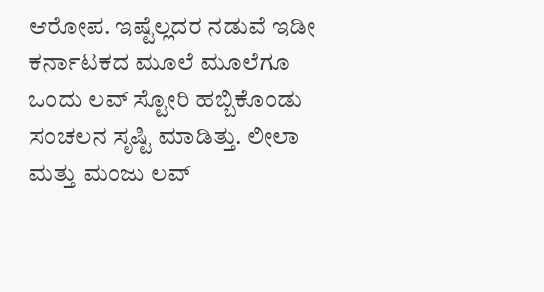ಆರೋಪ. ಇಷ್ಟೆಲ್ಲದರ ನಡುವೆ ಇಡೀ ಕರ್ನಾಟಕದ ಮೂಲೆ ಮೂಲೆಗೂ ಒಂದು ಲವ್ ಸ್ಟೋರಿ ಹಬ್ಬಿಕೊಂಡು ಸಂಚಲನ ಸೃಷ್ಟಿ ಮಾಡಿತ್ತು. ಲೀಲಾ ಮತ್ತು ಮಂಜು ಲವ್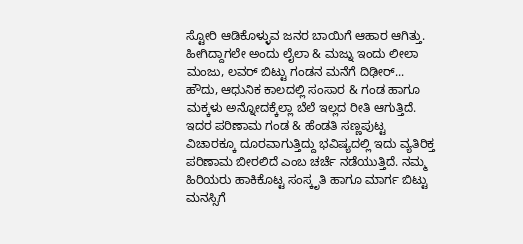ಸ್ಟೋರಿ ಆಡಿಕೊಳ್ಳುವ ಜನರ ಬಾಯಿಗೆ ಆಹಾರ ಆಗಿತ್ತು. ಹೀಗಿದ್ದಾಗಲೇ ಅಂದು ಲೈಲಾ & ಮಜ್ನು ಇಂದು ಲೀಲಾ ಮಂಜು, ಲವರ್ ಬಿಟ್ಟು ಗಂಡನ ಮನೆಗೆ ದಿಢೀರ್...
ಹೌದು, ಆಧುನಿಕ ಕಾಲದಲ್ಲಿ ಸಂಸಾರ & ಗಂಡ ಹಾಗೂ ಮಕ್ಕಳು ಅನ್ನೋದಕ್ಕೆಲ್ಲಾ ಬೆಲೆ ಇಲ್ಲದ ರೀತಿ ಆಗುತ್ತಿದೆ. ಇದರ ಪರಿಣಾಮ ಗಂಡ & ಹೆಂಡತಿ ಸಣ್ಣಪುಟ್ಟ ವಿಚಾರಕ್ಕೂ ದೂರವಾಗುತ್ತಿದ್ದು ಭವಿಷ್ಯದಲ್ಲಿ ಇದು ವ್ಯತಿರಿಕ್ತ ಪರಿಣಾಮ ಬೀರಲಿದೆ ಎಂಬ ಚರ್ಚೆ ನಡೆಯುತ್ತಿದೆ. ನಮ್ಮ ಹಿರಿಯರು ಹಾಕಿಕೊಟ್ಟ ಸಂಸ್ಕೃತಿ ಹಾಗೂ ಮಾರ್ಗ ಬಿಟ್ಟು ಮನಸ್ಸಿಗೆ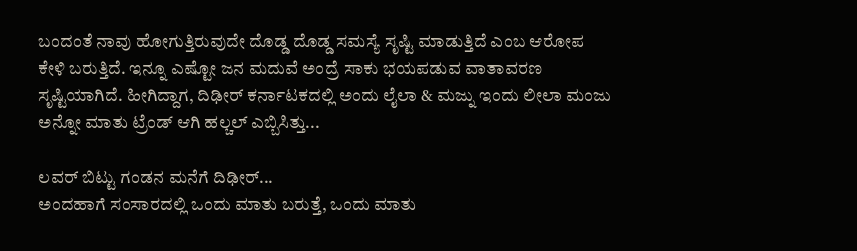ಬಂದಂತೆ ನಾವು ಹೋಗುತ್ತಿರುವುದೇ ದೊಡ್ಡ ದೊಡ್ಡ ಸಮಸ್ಯೆ ಸೃಷ್ಟಿ ಮಾಡುತ್ತಿದೆ ಎಂಬ ಆರೋಪ ಕೇಳಿ ಬರುತ್ತಿದೆ. ಇನ್ನೂ ಎಷ್ಟೋ ಜನ ಮದುವೆ ಅಂದ್ರೆ ಸಾಕು ಭಯಪಡುವ ವಾತಾವರಣ ಸೃಷ್ಟಿಯಾಗಿದೆ. ಹೀಗಿದ್ದಾಗ, ದಿಢೀರ್ ಕರ್ನಾಟಕದಲ್ಲಿ ಅಂದು ಲೈಲಾ & ಮಜ್ನು ಇಂದು ಲೀಲಾ ಮಂಜು ಅನ್ನೋ ಮಾತು ಟ್ರೆಂಡ್ ಆಗಿ ಹಲ್ಚಲ್ ಎಬ್ಬಿಸಿತ್ತು...

ಲವರ್ ಬಿಟ್ಟು ಗಂಡನ ಮನೆಗೆ ದಿಢೀರ್...
ಅಂದಹಾಗೆ ಸಂಸಾರದಲ್ಲಿ ಒಂದು ಮಾತು ಬರುತ್ತೆ, ಒಂದು ಮಾತು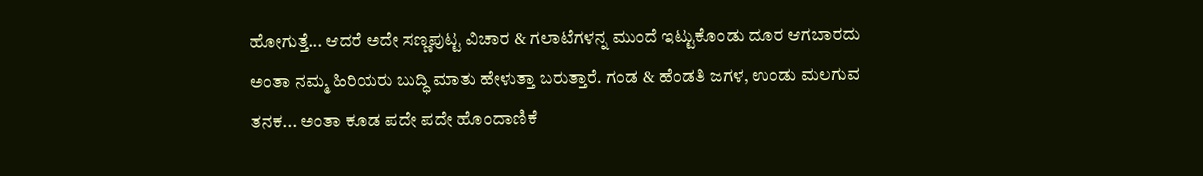ಹೋಗುತ್ತೆ... ಆದರೆ ಅದೇ ಸಣ್ಣಪುಟ್ಟ ವಿಚಾರ & ಗಲಾಟೆಗಳನ್ನ ಮುಂದೆ ಇಟ್ಟುಕೊಂಡು ದೂರ ಆಗಬಾರದು ಅಂತಾ ನಮ್ಮ ಹಿರಿಯರು ಬುದ್ಧಿ ಮಾತು ಹೇಳುತ್ತಾ ಬರುತ್ತಾರೆ. ಗಂಡ & ಹೆಂಡತಿ ಜಗಳ, ಉಂಡು ಮಲಗುವ ತನಕ... ಅಂತಾ ಕೂಡ ಪದೇ ಪದೇ ಹೊಂದಾಣಿಕೆ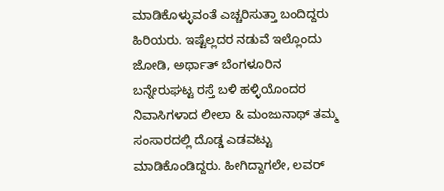ಮಾಡಿಕೊಳ್ಳುವಂತೆ ಎಚ್ಚರಿಸುತ್ತಾ ಬಂದಿದ್ದರು ಹಿರಿಯರು. ಇಷ್ಟೆಲ್ಲದರ ನಡುವೆ ಇಲ್ಲೊಂದು ಜೋಡಿ, ಅರ್ಥಾತ್ ಬೆಂಗಳೂರಿನ ಬನ್ನೇರುಘಟ್ಟ ರಸ್ತೆ ಬಳಿ ಹಳ್ಳಿಯೊಂದರ ನಿವಾಸಿಗಳಾದ ಲೀಲಾ & ಮಂಜುನಾಥ್ ತಮ್ಮ ಸಂಸಾರದಲ್ಲಿ ದೊಡ್ಡ ಎಡವಟ್ಟು ಮಾಡಿಕೊಂಡಿದ್ದರು. ಹೀಗಿದ್ದಾಗಲೇ, ಲವರ್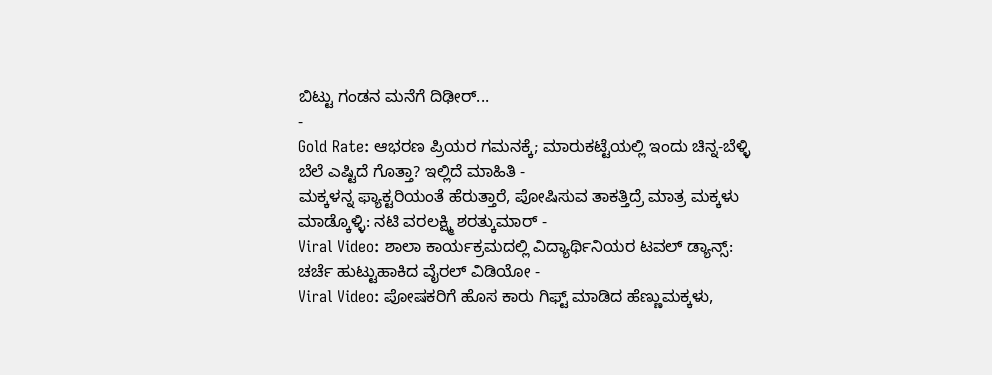ಬಿಟ್ಟು ಗಂಡನ ಮನೆಗೆ ದಿಢೀರ್...
-
Gold Rate: ಆಭರಣ ಪ್ರಿಯರ ಗಮನಕ್ಕೆ; ಮಾರುಕಟ್ಟೆಯಲ್ಲಿ ಇಂದು ಚಿನ್ನ-ಬೆಳ್ಳಿ ಬೆಲೆ ಎಷ್ಟಿದೆ ಗೊತ್ತಾ? ಇಲ್ಲಿದೆ ಮಾಹಿತಿ -
ಮಕ್ಕಳನ್ನ ಫ್ಯಾಕ್ಟರಿಯಂತೆ ಹೆರುತ್ತಾರೆ, ಪೋಷಿಸುವ ತಾಕತ್ತಿದ್ರೆ ಮಾತ್ರ ಮಕ್ಕಳು ಮಾಡ್ಕೊಳ್ಳಿ: ನಟಿ ವರಲಕ್ಷ್ಮಿ ಶರತ್ಕುಮಾರ್ -
Viral Video: ಶಾಲಾ ಕಾರ್ಯಕ್ರಮದಲ್ಲಿ ವಿದ್ಯಾರ್ಥಿನಿಯರ ಟವಲ್ ಡ್ಯಾನ್ಸ್: ಚರ್ಚೆ ಹುಟ್ಟುಹಾಕಿದ ವೈರಲ್ ವಿಡಿಯೋ -
Viral Video: ಪೋಷಕರಿಗೆ ಹೊಸ ಕಾರು ಗಿಫ್ಟ್ ಮಾಡಿದ ಹೆಣ್ಣುಮಕ್ಕಳು,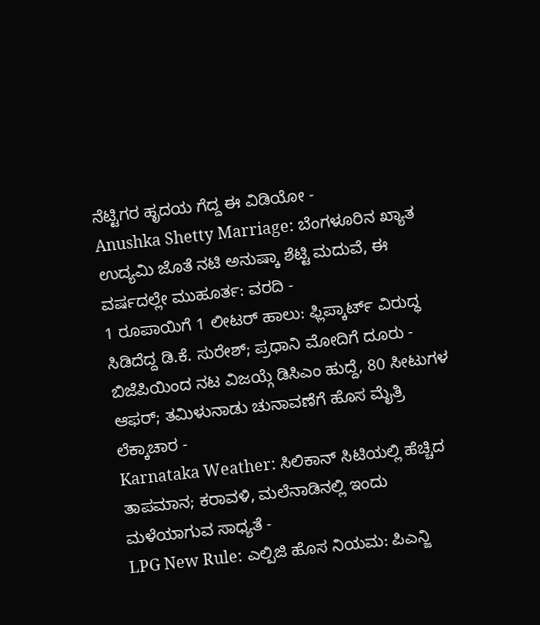ನೆಟ್ಟಿಗರ ಹೃದಯ ಗೆದ್ದ ಈ ವಿಡಿಯೋ -
Anushka Shetty Marriage: ಬೆಂಗಳೂರಿನ ಖ್ಯಾತ ಉದ್ಯಮಿ ಜೊತೆ ನಟಿ ಅನುಷ್ಕಾ ಶೆಟ್ಟಿ ಮದುವೆ, ಈ ವರ್ಷದಲ್ಲೇ ಮುಹೂರ್ತ: ವರದಿ -
1 ರೂಪಾಯಿಗೆ 1 ಲೀಟರ್ ಹಾಲು: ಫ್ಲಿಪ್ಕಾರ್ಟ್ ವಿರುದ್ಧ ಸಿಡಿದೆದ್ದ ಡಿ.ಕೆ. ಸುರೇಶ್; ಪ್ರಧಾನಿ ಮೋದಿಗೆ ದೂರು -
ಬಿಜೆಪಿಯಿಂದ ನಟ ವಿಜಯ್ಗೆ ಡಿಸಿಎಂ ಹುದ್ದೆ, 80 ಸೀಟುಗಳ ಆಫರ್; ತಮಿಳುನಾಡು ಚುನಾವಣೆಗೆ ಹೊಸ ಮೈತ್ರಿ ಲೆಕ್ಕಾಚಾರ -
Karnataka Weather: ಸಿಲಿಕಾನ್ ಸಿಟಿಯಲ್ಲಿ ಹೆಚ್ಚಿದ ತಾಪಮಾನ; ಕರಾವಳಿ, ಮಲೆನಾಡಿನಲ್ಲಿ ಇಂದು ಮಳೆಯಾಗುವ ಸಾಧ್ಯತೆ -
LPG New Rule: ಎಲ್ಪಿಜಿ ಹೊಸ ನಿಯಮ: ಪಿಎನ್ಜಿ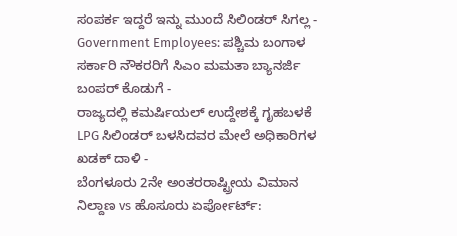ಸಂಪರ್ಕ ಇದ್ದರೆ ಇನ್ನು ಮುಂದೆ ಸಿಲಿಂಡರ್ ಸಿಗಲ್ಲ -
Government Employees: ಪಶ್ಚಿಮ ಬಂಗಾಳ ಸರ್ಕಾರಿ ನೌಕರರಿಗೆ ಸಿಎಂ ಮಮತಾ ಬ್ಯಾನರ್ಜಿ ಬಂಪರ್ ಕೊಡುಗೆ -
ರಾಜ್ಯದಲ್ಲಿ ಕಮರ್ಷಿಯಲ್ ಉದ್ದೇಶಕ್ಕೆ ಗೃಹಬಳಕೆ LPG ಸಿಲಿಂಡರ್ ಬಳಸಿದವರ ಮೇಲೆ ಅಧಿಕಾರಿಗಳ ಖಡಕ್ ದಾಳಿ -
ಬೆಂಗಳೂರು 2ನೇ ಅಂತರರಾಷ್ಟ್ರೀಯ ವಿಮಾನ ನಿಲ್ದಾಣ vs ಹೊಸೂರು ಏರ್ಪೋರ್ಟ್: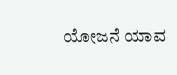ಯೋಜನೆ ಯಾವ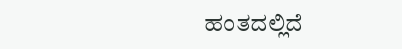ಹಂತದಲ್ಲಿದೆ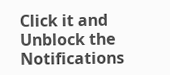Click it and Unblock the Notifications